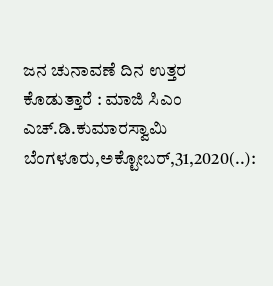ಜನ ಚುನಾವಣೆ ದಿನ ಉತ್ತರ ಕೊಡುತ್ತಾರೆ : ಮಾಜಿ ಸಿಎಂ ಎಚ್.ಡಿ.ಕುಮಾರಸ್ವಾಮಿ ಬೆಂಗಳೂರು,ಅಕ್ಟೋಬರ್,31,2020(..):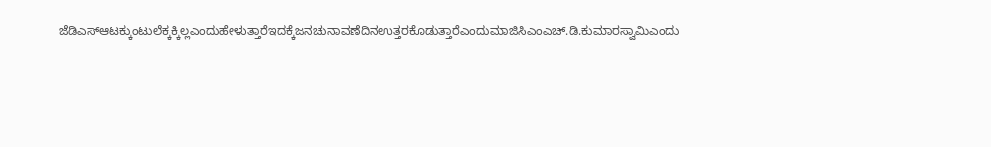ಜೆಡಿಎಸ್‌ಆಟಕ್ಕುಂಟುಲೆಕ್ಕಕ್ಕಿಲ್ಲಎಂದುಹೇಳುತ್ತಾರೆಇದಕ್ಕೆಜನಚುನಾವಣೆದಿನಉತ್ತರಕೊಡುತ್ತಾರೆಎಂದುಮಾಜಿಸಿಎಂಎಚ್.ಡಿ.ಕುಮಾರಸ್ವಾಮಿಎಂದು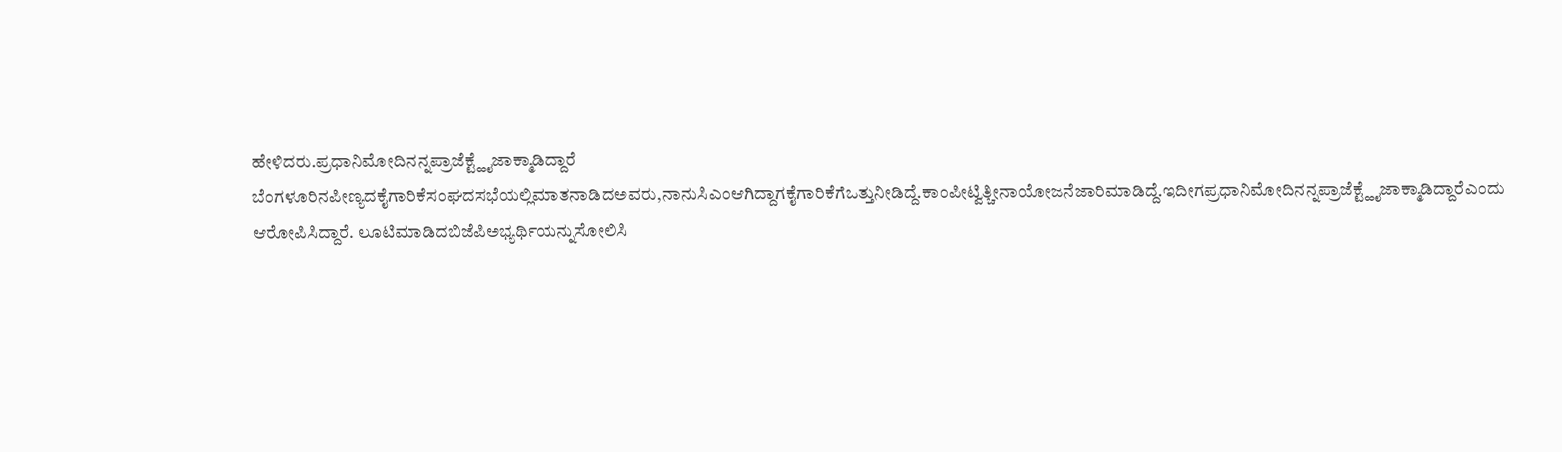ಹೇಳಿದರು.ಪ್ರಧಾನಿಮೋದಿನನ್ನಪ್ರಾಜೆಕ್ಟ್ಹೈಜಾಕ್ಮಾಡಿದ್ದಾರೆ ಬೆಂಗಳೂರಿನಪೀಣ್ಯದಕೈಗಾರಿಕೆಸಂಘದಸಭೆಯಲ್ಲಿಮಾತನಾಡಿದಅವರು,ನಾನುಸಿಎಂಆಗಿದ್ದಾಗಕೈಗಾರಿಕೆಗೆಒತ್ತುನೀಡಿದ್ದೆ.ಕಾಂಪೀಟ್ವಿತ್ಚೀನಾಯೋಜನೆಜಾರಿಮಾಡಿದ್ದೆ.ಇದೀಗಪ್ರಧಾನಿಮೋದಿನನ್ನಪ್ರಾಜೆಕ್ಟ್ಹೈಜಾಕ್ಮಾಡಿದ್ದಾರೆಎಂದು ಆರೋಪಿಸಿದ್ದಾರೆ. ಲೂಟಿಮಾಡಿದಬಿಜೆಪಿಅಭ್ಯರ್ಥಿಯನ್ನುಸೋಲಿಸಿ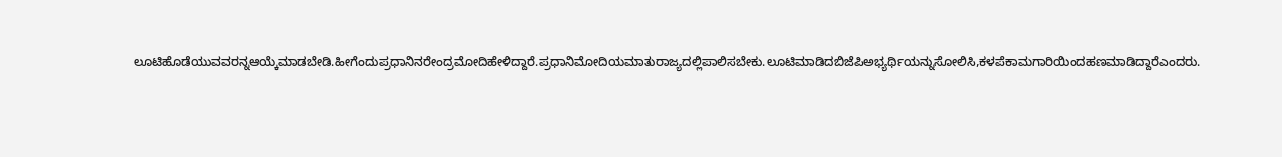ಲೂಟಿಹೊಡೆಯುವವರನ್ನಆಯ್ಕೆಮಾಡಬೇಡಿ.ಹೀಗೆಂದುಪ್ರಧಾನಿನರೇಂದ್ರಮೋದಿಹೇಳಿದ್ದಾರೆ.ಪ್ರಧಾನಿಮೋದಿಯಮಾತುರಾಜ್ಯದಲ್ಲಿಪಾಲಿಸಬೇಕು.ಲೂಟಿಮಾಡಿದಬಿಜೆಪಿಅಭ್ಯರ್ಥಿಯನ್ನುಸೋಲಿಸಿ,ಕಳಪೆಕಾಮಗಾರಿಯಿಂದಹಣಮಾಡಿದ್ದಾರೆಎಂದರು.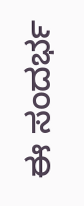ಈ ಸಂದರ್ಭ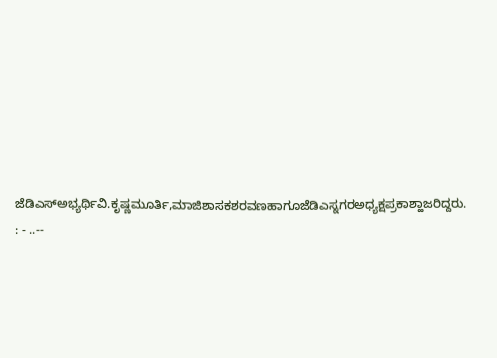ಜೆಡಿಎಸ್ಅಭ್ಯರ್ಥಿವಿ.ಕೃಷ್ಣಮೂರ್ತಿ,ಮಾಜಿಶಾಸಕಶರವಣಹಾಗೂಜೆಡಿಎಸ್ನಗರಅಧ್ಯಕ್ಷಪ್ರಕಾಶ್ಹಾಜರಿದ್ದರು. : - ..--